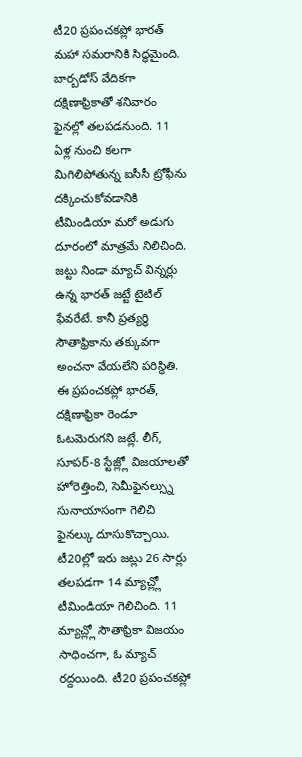టీ20 ప్రపంచకప్లో భారత్ మహా సమరానికి సిద్ధమైంది. బార్బడోస్ వేదికగా దక్షిణాఫ్రికాతో శనివారం ఫైనల్లో తలపడనుంది. 11 ఏళ్ల నుంచి కలగా మిగిలిపోతున్న ఐసీసీ ట్రోఫీను దక్కించుకోవడానికి టీమిండియా మరో అడుగు దూరంలో మాత్రమే నిలిచింది. జట్టు నిండా మ్యాచ్ విన్నర్లు ఉన్న భారత్ జట్టే టైటిల్ ఫేవరేటే. కానీ ప్రత్యర్థి సౌతాఫ్రికాను తక్కువగా అంచనా వేయలేని పరిస్థితి.
ఈ ప్రపంచకప్లో భారత్, దక్షిణాఫ్రికా రెండూ ఓటమెరుగని జట్లే. లీగ్, సూపర్-8 స్టేజ్ల్లో విజయాలతో హోరెత్తించి, సెమీఫైనల్స్ను సునాయాసంగా గెలిచి ఫైనల్కు దూసుకొచ్చాయి. టీ20ల్లో ఇరు జట్లు 26 సార్లు తలపడగా 14 మ్యాచ్ల్లో టీమిండియా గెలిచింది. 11 మ్యాచ్ల్లో సౌతాఫ్రికా విజయం సాధించగా, ఓ మ్యాచ్ రద్దయింది. టీ20 ప్రపంచకప్లో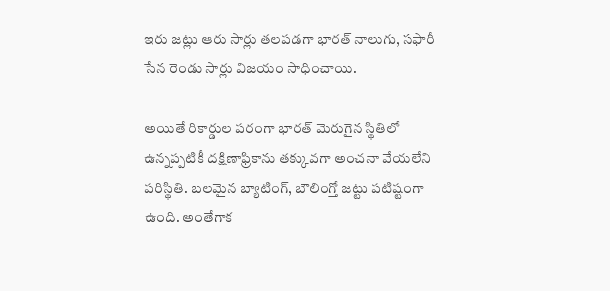ఇరు జట్లు ఆరు సార్లు తలపడగా భారత్ నాలుగు, సఫారీ సేన రెండు సార్లు విజయం సాధించాయి.

అయితే రికార్డుల పరంగా భారత్ మెరుగైన స్థితిలో ఉన్నప్పటికీ దక్షిణాఫ్రికాను తక్కువగా అంచనా వేయలేని పరిస్థితి. బలమైన బ్యాటింగ్, బౌలింగ్తో జట్టు పటిష్టంగా ఉంది. అంతేగాక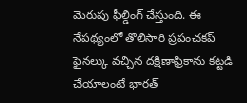మెరుపు ఫీల్డింగ్ చేస్తుంది. ఈ నేపథ్యంలో తొలిసారి ప్రపంచకప్ ఫైనల్కు వచ్చిన దక్షిణాఫ్రికాను కట్టడి చేయాలంటే భారత్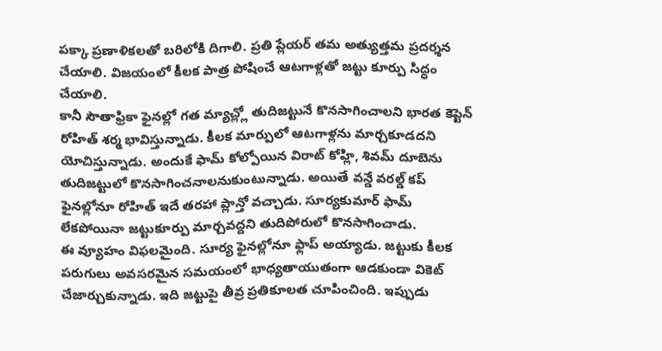పక్కా ప్రణాళికలతో బరిలోకి దిగాలి. ప్రతి ప్లేయర్ తమ అత్యుత్తమ ప్రదర్శన చేయాలి. విజయంలో కీలక పాత్ర పోషించే ఆటగాళ్లతో జట్టు కూర్పు సిద్ధం చేయాలి.
కానీ సౌతాఫ్రికా ఫైనల్లో గత మ్యాచ్ల్లో తుదిజట్టునే కొనసాగించాలని భారత కెప్టెన్ రోహిత్ శర్మ భావిస్తున్నాడు. కీలక మార్పులో ఆటగాళ్లను మార్చకూడదని యోచిస్తున్నాడు. అందుకే ఫామ్ కోల్పోయిన విరాట్ కోహ్లి, శివమ్ దూబెను తుదిజట్టులో కొనసాగించనాలనుకుంటున్నాడు. అయితే వన్డే వరల్డ్ కప్ ఫైనల్లోనూ రోహిత్ ఇదే తరహా ప్లాన్తో వచ్చాడు. సూర్యకుమార్ ఫామ్ లేకపోయినా జట్టుకూర్పు మార్చవద్దని తుదిపోరులో కొనసాగించాడు.
ఈ వ్యూహం విఫలమైంది. సూర్య ఫైనల్లోనూ ఫ్లాప్ అయ్యాడు. జట్టుకు కీలక పరుగులు అవసరమైన సమయంలో భాధ్యతాయుతంగా ఆడకుండా వికెట్ చేజార్చుకున్నాడు. ఇది జట్టుపై తీవ్ర ప్రతికూలత చూపించింది. ఇప్పుడు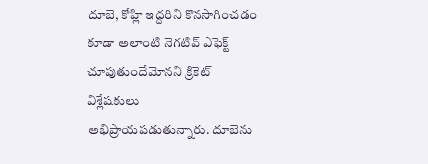దూబె, కోహ్లి ఇద్దరిని కొనసాగించడం కూడా అలాంటి నెగటివ్ ఎఫెక్ట్ చూపుతుందేమోనని క్రికెట్ విశ్లేషకులు అభిప్రాయపడుతున్నారు. దూబెను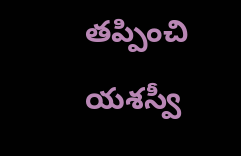తప్పించి యశస్వీ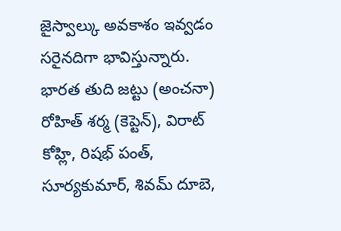జైస్వాల్కు అవకాశం ఇవ్వడం సరైనదిగా భావిస్తున్నారు.
భారత తుది జట్టు (అంచనా)
రోహిత్ శర్మ (కెప్టెన్), విరాట్ కోహ్లి, రిషభ్ పంత్, సూర్యకుమార్, శివమ్ దూబె,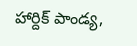హార్దిక్ పాండ్య,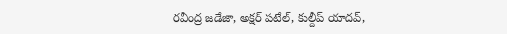రవీంద్ర జడేజా, అక్షర్ పటేల్, కుల్దీప్ యాదవ్,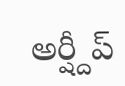అర్ష్దీప్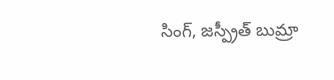సింగ్, జస్ప్రీత్ బుమ్రా